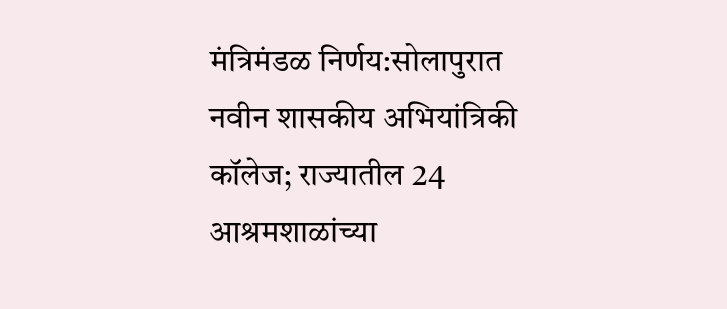मंत्रिमंडळ निर्णय:सोलापुरात नवीन शासकीय अभियांत्रिकी कॉलेज; राज्यातील 24 आश्रमशाळांच्या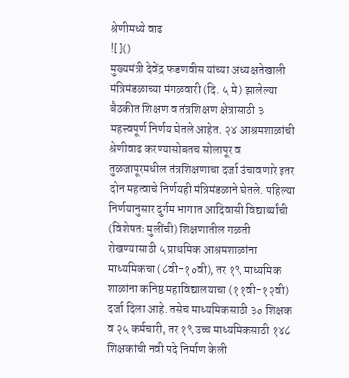श्रेणीमध्ये वाढ
![]()
मुख्यमंत्री देवेंद्र फडणवीस यांच्या अध्यक्षतेखाली मंत्रिमंडळाच्या मंगळवारी (दि. ५ मे) झालेल्या बैठकीत शिक्षण व तंत्रशिक्षण क्षेत्रासाठी ३ महत्त्वपूर्ण निर्णय घेतले आहेत. २४ आश्रमशाळांची श्रेणीवाढ करण्यासोबतच सोलापूर व तुळजापूरमधील तंत्रशिक्षणाचा दर्जा उंचावणारे इतर दोन महत्वाचे निर्णयही मंत्रिमंडळाने घेतले. पहिल्या निर्णयानुसार दुर्गम भागात आदिवासी विद्यार्थ्यांची (विशेषतः मुलींची) शिक्षणातील गळती रोखण्यासाठी ५ प्राथमिक आश्रमशाळांना माध्यमिकचा (८वी-१०वी), तर १९ माध्यमिक शाळांना कनिष्ठ महाविद्यालयाचा (११वी-१२वी) दर्जा दिला आहे. तसेच माध्यमिकसाठी ३० शिक्षक व २५ कर्मचारी, तर १९ उच्च माध्यमिकसाठी १४८ शिक्षकांची नवी पदे निर्माण केली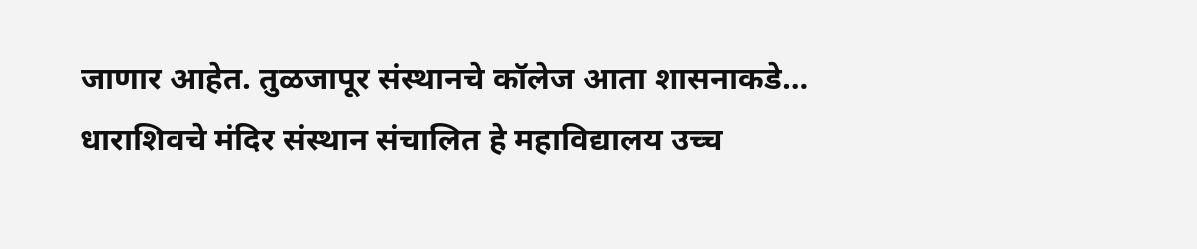जाणार आहेत. तुळजापूर संस्थानचे कॉलेज आता शासनाकडे… धाराशिवचे मंदिर संस्थान संचालित हे महाविद्यालय उच्च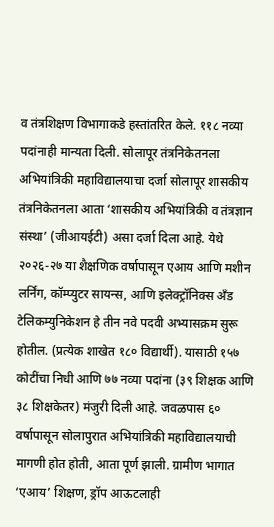व तंत्रशिक्षण विभागाकडे हस्तांतरित केले. ११८ नव्या पदांनाही मान्यता दिली. सोलापूर तंत्रनिकेतनला अभियांत्रिकी महाविद्यालयाचा दर्जा सोलापूर शासकीय तंत्रनिकेतनला आता ‘शासकीय अभियांत्रिकी व तंत्रज्ञान संस्था’ (जीआयईटी) असा दर्जा दिला आहे. येथे २०२६-२७ या शैक्षणिक वर्षापासून एआय आणि मशीन लर्निंग, कॉम्प्युटर सायन्स, आणि इलेक्ट्रॉनिक्स अँड टेलिकम्युनिकेशन हे तीन नवे पदवी अभ्यासक्रम सुरू होतील. (प्रत्येक शाखेत १८० विद्यार्थी). यासाठी १५७ कोटींचा निधी आणि ७७ नव्या पदांना (३९ शिक्षक आणि ३८ शिक्षकेतर) मंजुरी दिली आहे. जवळपास ६० वर्षापासून सोलापुरात अभियांत्रिकी महाविद्यालयाची मागणी होत होती, आता पूर्ण झाली. ग्रामीण भागात ‘एआय’ शिक्षण, ड्रॉप आऊटलाही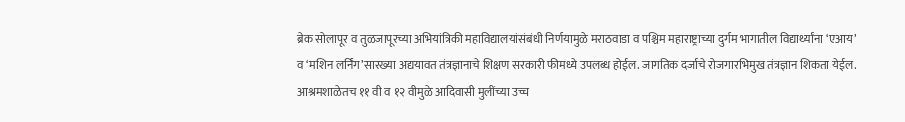ब्रेक सोलापूर व तुळजापूरच्या अभियांत्रिकी महाविद्यालयांसंबंधी निर्णयामुळे मराठवाडा व पश्चिम महाराष्ट्राच्या दुर्गम भागातील विद्यार्थ्यांना ‘एआय’ व ‘मशिन लर्निंग’सारख्या अद्ययावत तंत्रज्ञानाचे शिक्षण सरकारी फीमध्ये उपलब्ध होईल. जागतिक दर्जाचे रोजगारभिमुख तंत्रज्ञान शिकता येईल. आश्रमशाळेतच ११ वी व १२ वीमुळे आदिवासी मुलींच्या उच्च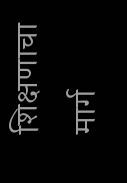शिक्षणाचा मार्ग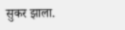सुकर झाला.